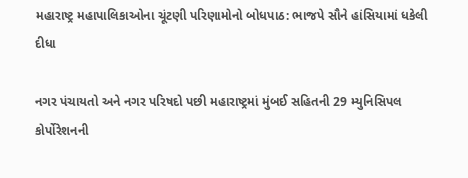મહારાષ્ટ્ર મહાપાલિકાઓના ચૂંટણી પરિણામોનો બોધપાઠ: ભાજપે સૌને હાંસિયામાં ધકેલી દીધા

નગર પંચાયતો અને નગર પરિષદો પછી મહારાષ્ટ્રમાં મુંબઈ સહિતની 29 મ્યુનિસિપલ કોર્પોરેશનની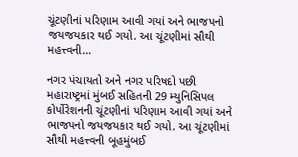ચૂંટણીનાં પરિણામ આવી ગયાં અને ભાજપનો જયજયકાર થઈ ગયો. આ ચૂંટણીમાં સૌથી મહત્ત્વની…

નગર પંચાયતો અને નગર પરિષદો પછી મહારાષ્ટ્રમાં મુંબઈ સહિતની 29 મ્યુનિસિપલ કોર્પોરેશનની ચૂંટણીનાં પરિણામ આવી ગયાં અને ભાજપનો જયજયકાર થઈ ગયો. આ ચૂંટણીમાં સૌથી મહત્ત્વની બૂહમુંબઈ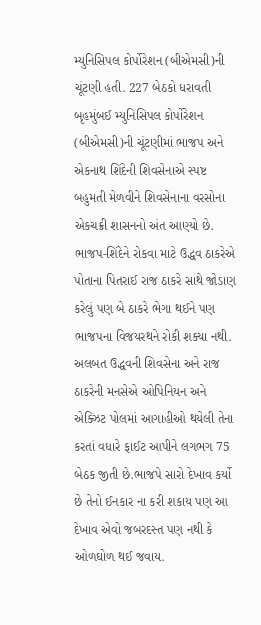મ્યુનિસિપલ કોર્પોરેશન (બીએમસી)ની ચૂંટણી હતી. 227 બેઠકો ધરાવતી બૃહમુંબઈ મ્યુનિસિપલ કોર્પોરેશન (બીએમસી)ની ચૂંટણીમાં ભાજપ અને એકનાથ શિંદેની શિવસેનાએ સ્પષ્ટ બહુમતી મેળવીને શિવસેનાના વરસોના એકચક્રી શાસનનો અંત આણ્યો છે. ભાજપ-શિંદેને રોકવા માટે ઉદ્ધવ ઠાકરેએ પોતાના પિતરાઈ રાજ ઠાકરે સાથે જોડાણ કરેલું પણ બે ઠાકરે ભેગા થઈને પણ ભાજપના વિજયરથને રોકી શક્યા નથી. અલબત ઉદ્ધવની શિવસેના અને રાજ ઠાકરેની મનસેએ ઓપિનિયન અને એક્ઝિટ પોલમાં આગાહીઓ થયેલી તેના કરતાં વધારે ફાઈટ આપીને લગભગ 75 બેઠક જીતી છે.ભાજપે સારો દેખાવ કર્યો છે તેનો ઈનકાર ના કરી શકાય પણ આ દેખાવ એવો જબરદસ્ત પણ નથી કે ઓળઘોળ થઈ જવાય.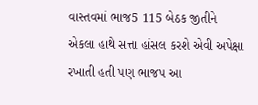વાસ્તવમાં ભાજ5 115 બેઠક જીતીને એકલા હાથે સત્તા હાંસલ કરશે એવી અપેક્ષા રખાતી હતી પણ ભાજપ આ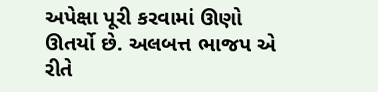અપેક્ષા પૂરી કરવામાં ઊણો ઊતર્યો છે. અલબત્ત ભાજપ એ રીતે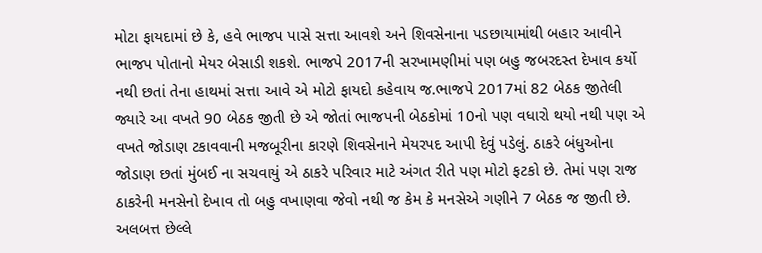મોટા ફાયદામાં છે કે, હવે ભાજપ પાસે સત્તા આવશે અને શિવસેનાના પડછાયામાંથી બહાર આવીને ભાજપ પોતાનો મેયર બેસાડી શકશે. ભાજપે 2017ની સરખામણીમાં પણ બહુ જબરદસ્ત દેખાવ કર્યો નથી છતાં તેના હાથમાં સત્તા આવે એ મોટો ફાયદો કહેવાય જ.ભાજપે 2017માં 82 બેઠક જીતેલી જ્યારે આ વખતે 90 બેઠક જીતી છે એ જોતાં ભાજપની બેઠકોમાં 10નો પણ વધારો થયો નથી પણ એ વખતે જોડાણ ટકાવવાની મજબૂરીના કારણે શિવસેનાને મેયરપદ આપી દેવું પડેલું. ઠાકરે બંધુઓના જોડાણ છતાં મુંબઈ ના સચવાયું એ ઠાકરે પરિવાર માટે અંગત રીતે પણ મોટો ફટકો છે. તેમાં પણ રાજ ઠાકરેની મનસેનો દેખાવ તો બહુ વખાણવા જેવો નથી જ કેમ કે મનસેએ ગણીને 7 બેઠક જ જીતી છે. અલબત્ત છેલ્લે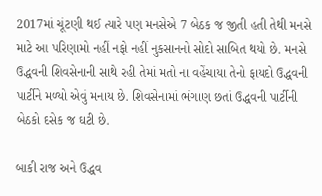2017માં ચૂંટણી થઈ ત્યારે પણ મનસેએ 7 બેઠક જ જીતી હતી તેથી મનસે માટે આ પરિણામો નહીં નફો નહીં નુકસાનનો સોદો સાબિત થયો છે. મનસે ઉદ્ધવની શિવસેનાની સાથે રહી તેમાં મતો ના વહેંચાયા તેનો ફાયદો ઉદ્ધવની પાર્ટીને મળ્યો એવું મનાય છે. શિવસેનામાં ભંગાણ છતાં ઉદ્ધવની પાર્ટીની બેઠકો દસેક જ ઘટી છે.

બાકી રાજ અને ઉદ્ધવ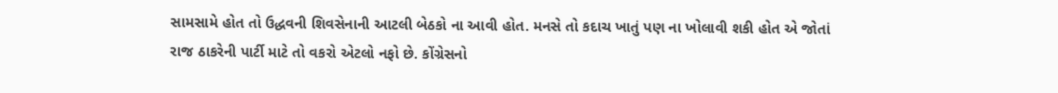સામસામે હોત તો ઉદ્ધવની શિવસેનાની આટલી બેઠકો ના આવી હોત. મનસે તો કદાચ ખાતું પણ ના ખોલાવી શકી હોત એ જોતાં રાજ ઠાકરેની પાર્ટી માટે તો વકરો એટલો નફો છે. કોંગ્રેસનો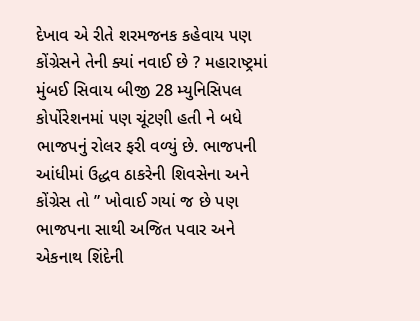દેખાવ એ રીતે શરમજનક કહેવાય પણ કોંગ્રેસને તેની ક્યાં નવાઈ છે ? મહારાષ્ટ્રમાં મુંબઈ સિવાય બીજી 28 મ્યુનિસિપલ કોર્પોરેશનમાં પણ ચૂંટણી હતી ને બધે ભાજપનું રોલર ફરી વળ્યું છે. ભાજપની આંધીમાં ઉદ્ધવ ઠાકરેની શિવસેના અને કોંગ્રેસ તો ” ખોવાઈ ગયાં જ છે પણ ભાજપના સાથી અજિત પવાર અને એકનાથ શિંદેની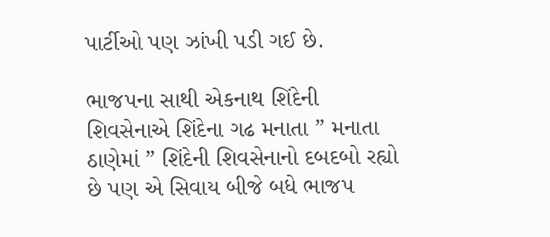પાર્ટીઓ પણ ઝાંખી પડી ગઈ છે.

ભાજપના સાથી એકનાથ શિંદેની શિવસેનાએ શિંદેના ગઢ મનાતા ” મનાતા ઠાણેમાં ” શિંદેની શિવસેનાનો દબદબો રહ્યો છે પણ એ સિવાય બીજે બધે ભાજપ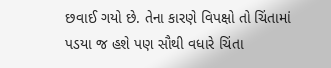છવાઈ ગયો છે. તેના કારણે વિપક્ષો તો ચિંતામાં પડયા જ હશે પણ સૌથી વધારે ચિંતા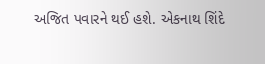અજિત પવારને થઈ હશે. એકનાથ શિંદે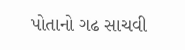પોતાનો ગઢ સાચવી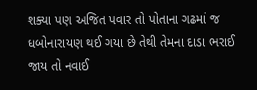શક્યા પણ અજિત પવાર તો પોતાના ગઢમાં જ ધબોનારાયણ થઈ ગયા છે તેથી તેમના દાડા ભરાઈ જાય તો નવાઈ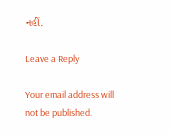નહીં.

Leave a Reply

Your email address will not be published.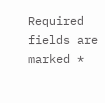Required fields are marked *